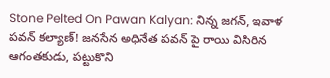Stone Pelted On Pawan Kalyan: నిన్న జగన్, ఇవాళ పవన్ కల్యాణ్! జనసేన అధినేత పవన్ పై రాయి విసిరిన ఆగంతకుడు, పట్టుకొని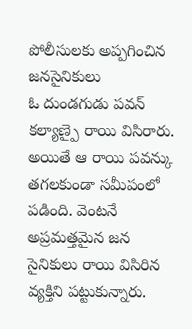పోలీసులకు అప్పగించిన జనసైనికులు
ఓ దుండగుడు పవన్ కల్యాణ్పై రాయి విసిరారు. అయితే ఆ రాయి పవన్కు తగలకుండా సమీపంలో పడింది. వెంటనే అప్రమత్తమైన జన సైనికులు రాయి విసిరిన వ్యక్తిని పట్టుకున్నారు.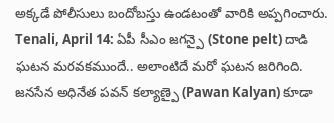అక్కడే పోలీసులు బందోబస్తు ఉండటంతో వారికి అప్పగించారు.
Tenali, April 14: ఏపీ సీఎం జగన్పై (Stone pelt) దాడి ఘటన మరవకముందే.. అలాంటిదే మరో ఘటన జరిగింది. జనసేన అధినేత పవన్ కల్యాణ్పై (Pawan Kalyan) కూడా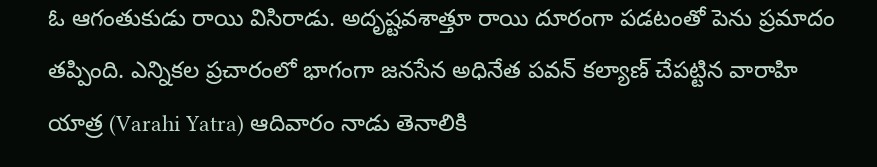ఓ ఆగంతుకుడు రాయి విసిరాడు. అదృష్టవశాత్తూ రాయి దూరంగా పడటంతో పెను ప్రమాదం తప్పింది. ఎన్నికల ప్రచారంలో భాగంగా జనసేన అధినేత పవన్ కల్యాణ్ చేపట్టిన వారాహి యాత్ర (Varahi Yatra) ఆదివారం నాడు తెనాలికి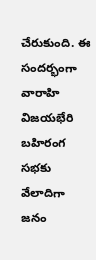చేరుకుంది. ఈ సందర్భంగా వారాహి విజయభేరి బహిరంగ సభకు వేలాదిగా జనం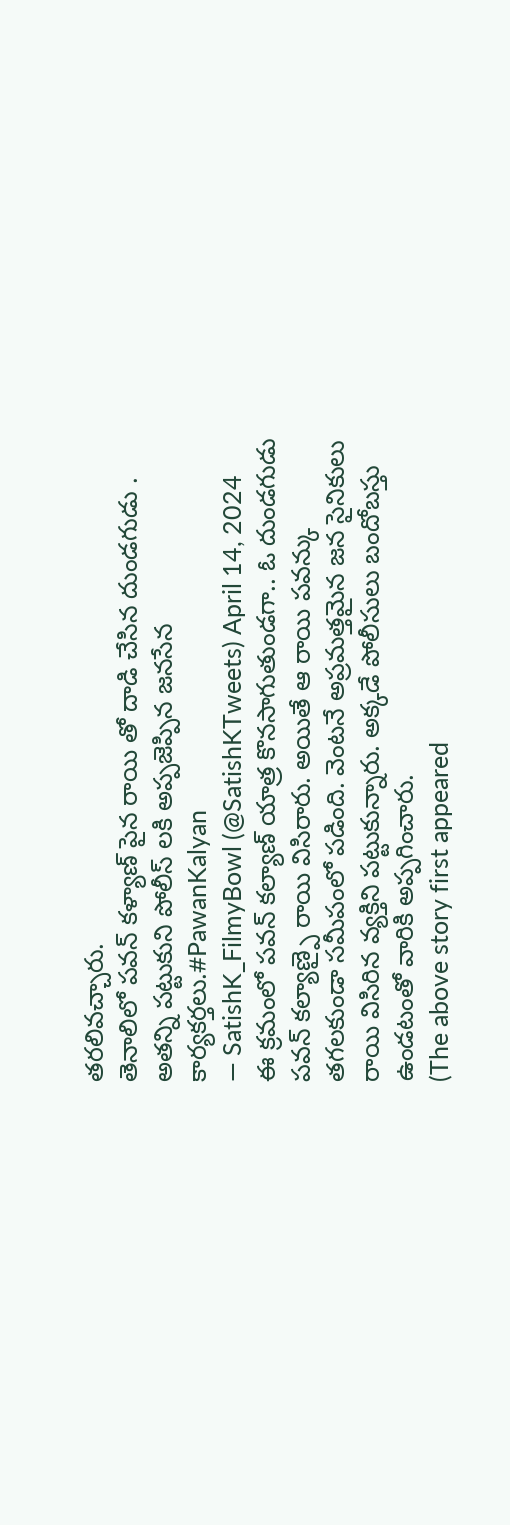తరలివచ్చారు.
తెనాలిలో పవన్ కళ్యాణ్ పైన రాయి తో దాడి చేసిన దుండగుడు . అతన్ని పట్టుకుని పోలీస్ లకి అప్పజెప్పిన జనసేన కార్యకర్తలు.#PawanKalyan
— SatishK_FilmyBowl (@SatishKTweets) April 14, 2024
ఈ క్రమంలో పవన్ కల్యాణ్ యాత్ర కొనసాగుతుండగా.. ఓ దుండగుడు పవన్ కల్యాణ్పై రాయి విసిరారు. అయితే ఆ రాయి పవన్కు తగలకుండా సమీపంలో పడింది. వెంటనే అప్రమత్తమైన జన సైనికులు రాయి విసిరిన వ్యక్తిని పట్టుకున్నారు. అక్కడే పోలీసులు బందోబస్తు ఉండటంతో వారికి అప్పగించారు.
(The above story first appeared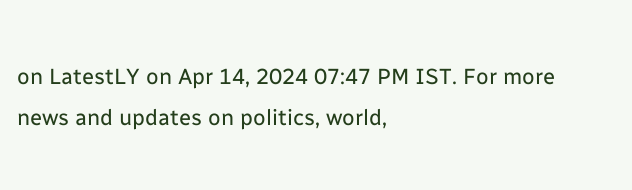on LatestLY on Apr 14, 2024 07:47 PM IST. For more news and updates on politics, world,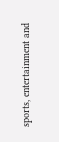sports, entertainment and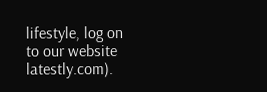lifestyle, log on to our website latestly.com).